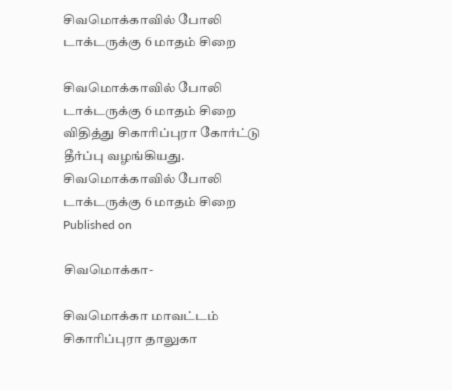சிவமொக்காவில் போலி டாக்டருக்கு 6 மாதம் சிறை

சிவமொக்காவில் போலி டாக்டருக்கு 6 மாதம் சிறை விதித்து சிகாரிப்புரா கோர்ட்டு தீர்ப்பு வழங்கியது.
சிவமொக்காவில் போலி டாக்டருக்கு 6 மாதம் சிறை
Published on

சிவமொக்கா-

சிவமொக்கா மாவட்டம் சிகாரிப்புரா தாலுகா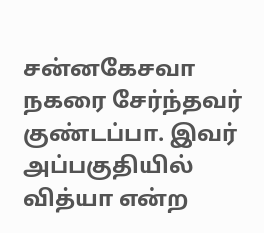சன்னகேசவா நகரை சேர்ந்தவர் குண்டப்பா. இவர் அப்பகுதியில் வித்யா என்ற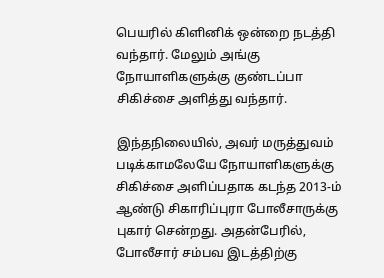பெயரில் கிளினிக் ஒன்றை நடத்தி வந்தார். மேலும் அங்கு நோயாளிகளுக்கு குண்டப்பா சிகிச்சை அளித்து வந்தார்.

இந்தநிலையில், அவர் மருத்துவம் படிக்காமலேயே நோயாளிகளுக்கு சிகிச்சை அளிப்பதாக கடந்த 2013-ம் ஆண்டு சிகாரிப்புரா போலீசாருக்கு புகார் சென்றது. அதன்பேரில், போலீசார் சம்பவ இடத்திற்கு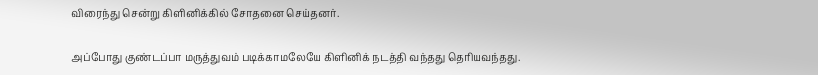விரைந்து சென்று கிளினிக்கில் சோதனை செய்தனர்.

அப்போது குண்டப்பா மருத்துவம் படிக்காமலேயே கிளினிக் நடத்தி வந்தது தெரியவந்தது.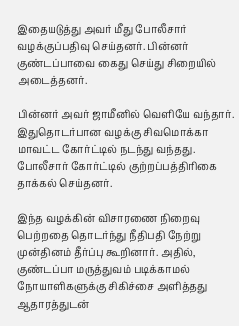இதையடுத்து அவர் மீது போலீசார் வழக்குப்பதிவு செய்தனர். பின்னர் குண்டப்பாவை கைது செய்து சிறையில் அடைத்தனர்.

பின்னர் அவர் ஜாமீனில் வெளியே வந்தார். இதுதொடர்பான வழக்கு சிவமொக்கா மாவட்ட கோர்ட்டில் நடந்து வந்தது. போலீசார் கோர்ட்டில் குற்றப்பத்திரிகை தாக்கல் செய்தனர்.

இந்த வழக்கின் விசாரணை நிறைவு பெற்றதை தொடர்ந்து நீதிபதி நேற்று முன்தினம் தீர்ப்பு கூறினார். அதில், குண்டப்பா மருத்துவம் படிக்காமல் நோயாளிகளுக்கு சிகிச்சை அளித்தது ஆதாரத்துடன்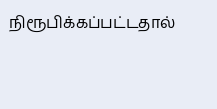நிரூபிக்கப்பட்டதால்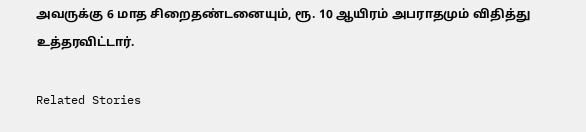அவருக்கு 6 மாத சிறைதண்டனையும், ரூ. 10 ஆயிரம் அபராதமும் விதித்து உத்தரவிட்டார்.

Related Stories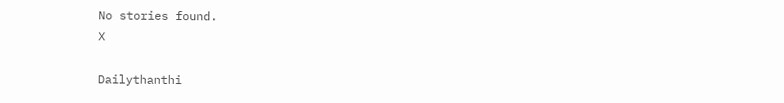No stories found.
X

Dailythanthi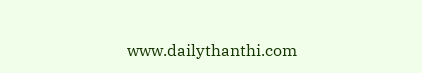www.dailythanthi.com